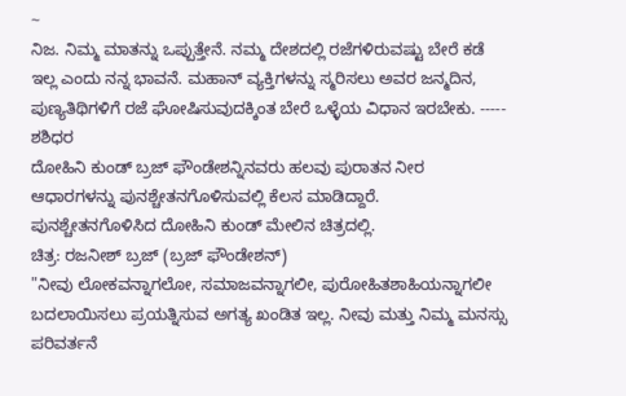~
ನಿಜ. ನಿಮ್ಮ ಮಾತನ್ನು ಒಪ್ಪುತ್ತೇನೆ. ನಮ್ಮ ದೇಶದಲ್ಲಿ ರಜೆಗಳಿರುವಷ್ಟು ಬೇರೆ ಕಡೆ ಇಲ್ಲ ಎಂದು ನನ್ನ ಭಾವನೆ. ಮಹಾನ್ ವ್ಯಕ್ತಿಗಳನ್ನು ಸ್ಮರಿಸಲು ಅವರ ಜನ್ಮದಿನ, ಪುಣ್ಯತಿಥಿಗಳಿಗೆ ರಜೆ ಘೋಷಿಸುವುದಕ್ಕಿಂತ ಬೇರೆ ಒಳ್ಳೆಯ ವಿಧಾನ ಇರಬೇಕು. ----- ಶಶಿಧರ
ದೋಹಿನಿ ಕುಂಡ್ ಬ್ರಜ್ ಫೌಂಡೇಶನ್ನಿನವರು ಹಲವು ಪುರಾತನ ನೀರ ಆಧಾರಗಳನ್ನು ಪುನಶ್ಚೇತನಗೊಳಿಸುವಲ್ಲಿ ಕೆಲಸ ಮಾಡಿದ್ದಾರೆ.
ಪುನಶ್ಚೇತನಗೊಳಿಸಿದ ದೋಹಿನಿ ಕುಂಡ್ ಮೇಲಿನ ಚಿತ್ರದಲ್ಲಿ.
ಚಿತ್ರ: ರಜನೀಶ್ ಬ್ರಜ್ (ಬ್ರಜ್ ಫೌಂಡೇಶನ್)
"ನೀವು ಲೋಕವನ್ನಾಗಲೋ, ಸಮಾಜವನ್ನಾಗಲೀ, ಪುರೋಹಿತಶಾಹಿಯನ್ನಾಗಲೀ ಬದಲಾಯಿಸಲು ಪ್ರಯತ್ನಿಸುವ ಅಗತ್ಯ ಖಂಡಿತ ಇಲ್ಲ. ನೀವು ಮತ್ತು ನಿಮ್ಮ ಮನಸ್ಸು ಪರಿವರ್ತನೆ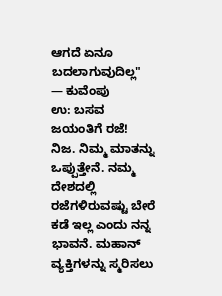ಆಗದೆ ಏನೂ ಬದಲಾಗುವುದಿಲ್ಲ"
— ಕುವೆಂಪು
ಉ: ಬಸವ ಜಯಂತಿಗೆ ರಜೆ!
ನಿಜ. ನಿಮ್ಮ ಮಾತನ್ನು ಒಪ್ಪುತ್ತೇನೆ. ನಮ್ಮ ದೇಶದಲ್ಲಿ ರಜೆಗಳಿರುವಷ್ಟು ಬೇರೆ ಕಡೆ ಇಲ್ಲ ಎಂದು ನನ್ನ ಭಾವನೆ. ಮಹಾನ್ ವ್ಯಕ್ತಿಗಳನ್ನು ಸ್ಮರಿಸಲು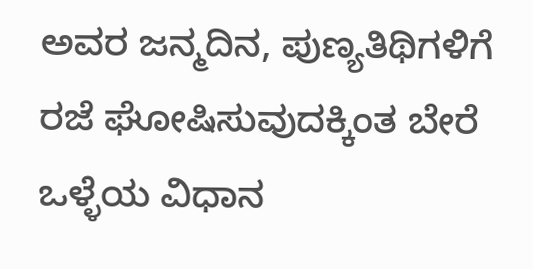ಅವರ ಜನ್ಮದಿನ, ಪುಣ್ಯತಿಥಿಗಳಿಗೆ ರಜೆ ಘೋಷಿಸುವುದಕ್ಕಿಂತ ಬೇರೆ ಒಳ್ಳೆಯ ವಿಧಾನ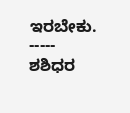ಇರಬೇಕು.
-----
ಶಶಿಧರ